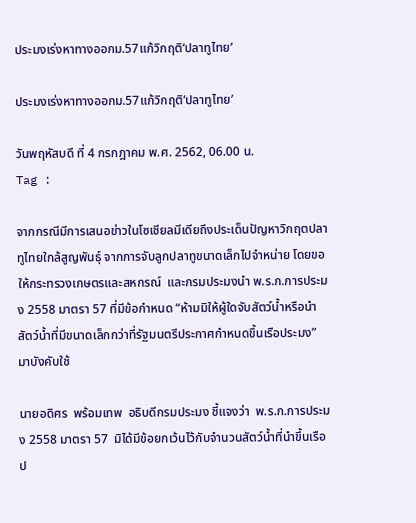ประมงเร่งหาทางออกม.57แก้วิกฤติ‘ปลาทูไทย’

ประมงเร่งหาทางออกม.57แก้วิกฤติ‘ปลาทูไทย’

วันพฤหัสบดี ที่ 4 กรกฎาคม พ.ศ. 2562, 06.00 น.
Tag :

จากกรณีมีการเสนอข่าวในโซเชียลมีเดียถึงประเด็นปัญหาวิกฤตปลาทูไทยใกล้สูญพันธุ์ จากการจับลูกปลาทูขนาดเล็กไปจำหน่าย โดยขอให้กระทรวงเกษตรและสหกรณ์  และกรมประมงนำ พ.ร.ก.การประมง 2558 มาตรา 57 ที่มีข้อกำหนด “ห้ามมิให้ผู้ใดจับสัตว์น้ำหรือนำสัตว์น้ำที่มีขนาดเล็กกว่าที่รัฐมนตรีประกาศกำหนดขึ้นเรือประมง” มาบังคับใช้

นายอดิศร  พร้อมเทพ  อธิบดีกรมประมง ชี้แจงว่า  พ.ร.ก.การประมง 2558 มาตรา 57  มิได้มีข้อยกเว้นไว้กับจำนวนสัตว์น้ำที่นำขึ้นเรือป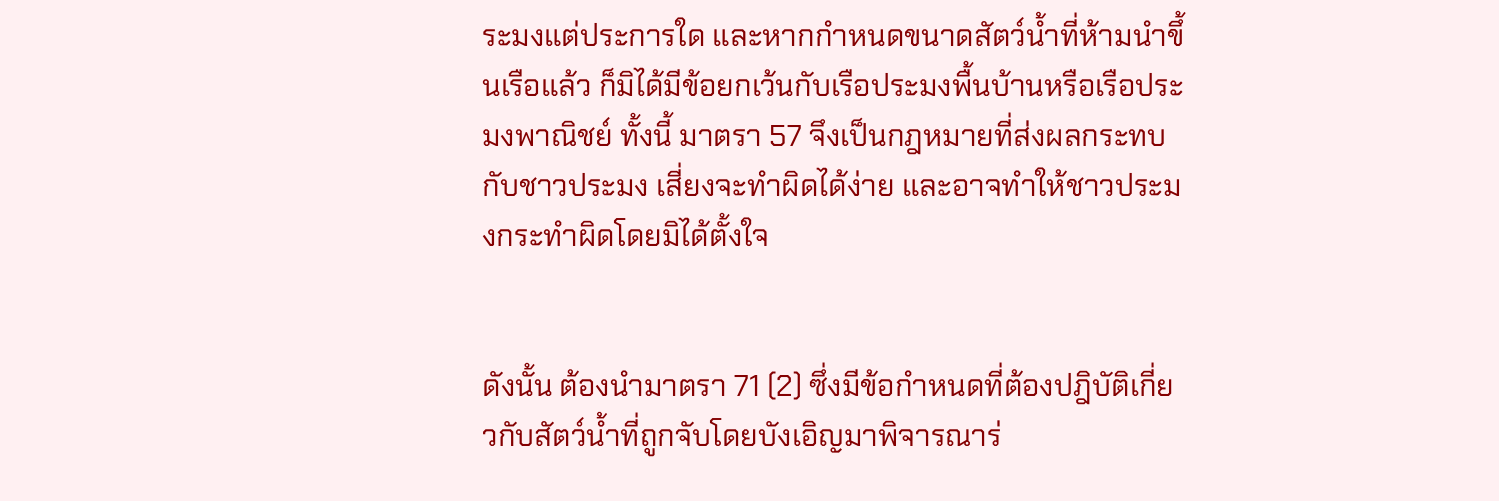ระมงแต่ประการใด และหากกำหนดขนาดสัตว์น้ำที่ห้ามนำขึ้นเรือแล้ว ก็มิได้มีข้อยกเว้นกับเรือประมงพื้นบ้านหรือเรือประมงพาณิชย์ ทั้งนี้ มาตรา 57 จึงเป็นกฎหมายที่ส่งผลกระทบกับชาวประมง เสี่ยงจะทำผิดได้ง่าย และอาจทำให้ชาวประมงกระทำผิดโดยมิได้ตั้งใจ


ดังนั้น ต้องนำมาตรา 71 (2) ซึ่งมีข้อกำหนดที่ต้องปฎิบัติเกี่ยวกับสัตว์น้ำที่ถูกจับโดยบังเอิญมาพิจารณาร่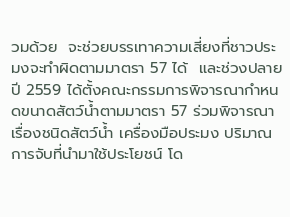วมด้วย  จะช่วยบรรเทาความเสี่ยงที่ชาวประมงจะทำผิดตามมาตรา 57 ได้  และช่วงปลายปี 2559 ได้ตั้งคณะกรรมการพิจารณากำหนดขนาดสัตว์น้ำตามมาตรา 57 ร่วมพิจารณาเรื่องชนิดสัตว์น้ำ เครื่องมือประมง ปริมาณการจับที่นำมาใช้ประโยชน์ โด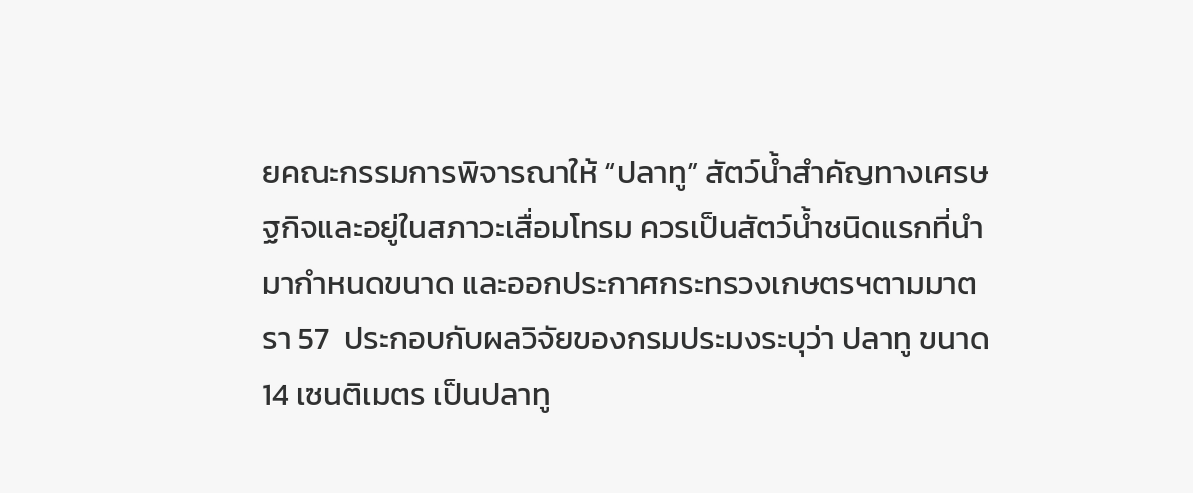ยคณะกรรมการพิจารณาให้ “ปลาทู” สัตว์น้ำสำคัญทางเศรษฐกิจและอยู่ในสภาวะเสื่อมโทรม ควรเป็นสัตว์น้ำชนิดแรกที่นำมากำหนดขนาด และออกประกาศกระทรวงเกษตรฯตามมาตรา 57  ประกอบกับผลวิจัยของกรมประมงระบุว่า ปลาทู ขนาด 14 เซนติเมตร เป็นปลาทู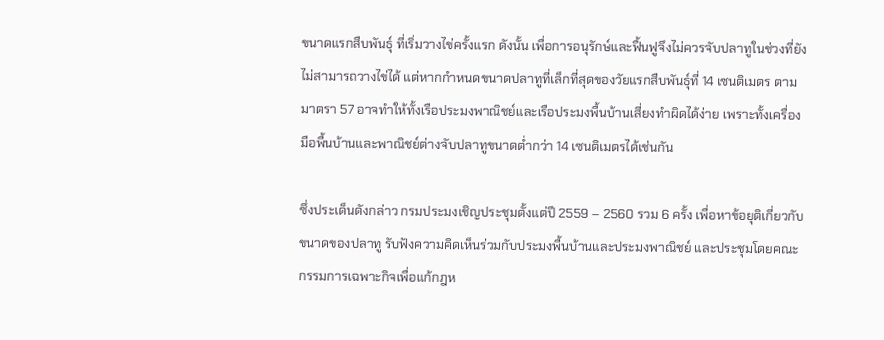ขนาดแรกสืบพันธุ์ ที่เริ่มวางไข่ครั้งแรก ดังนั้น เพื่อการอนุรักษ์และฟื้นฟูจึงไม่ควรจับปลาทูในช่วงที่ยังไม่สามารถวางไข่ได้ แต่หากกำหนดขนาดปลาทูที่เล็กที่สุดของวัยแรกสืบพันธุ์ที่ 14 เซนติเมตร ตามมาตรา 57 อาจทำให้ทั้งเรือประมงพาณิชย์และเรือประมงพื้นบ้านเสี่ยงทำผิดได้ง่าย เพราะทั้งเครื่องมือพื้นบ้านและพาณิชย์ต่างจับปลาทูขนาดต่ำกว่า 14 เซนติเมตรได้เช่นกัน

ซึ่งประเด็นดังกล่าว กรมประมงเชิญประชุมตั้งแต่ปี 2559 – 2560 รวม 6 ครั้ง เพื่อหาข้อยุติเกี่ยวกับขนาดของปลาทู รับฟังความคิดเห็นร่วมกับประมงพื้นบ้านและประมงพาณิชย์ และประชุมโดยคณะกรรมการเฉพาะกิจเพื่อแก้กฎห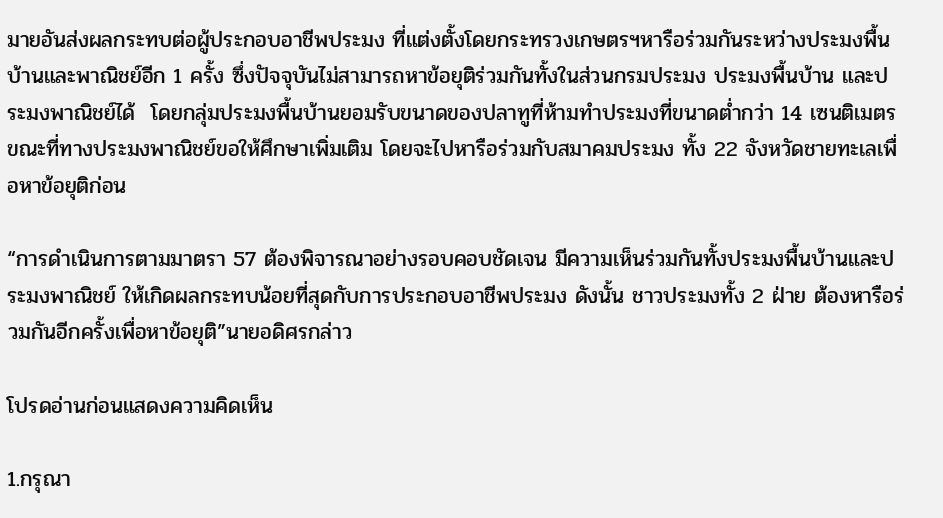มายอันส่งผลกระทบต่อผู้ประกอบอาชีพประมง ที่แต่งตั้งโดยกระทรวงเกษตรฯหารือร่วมกันระหว่างประมงพื้นบ้านและพาณิชย์อีก 1 ครั้ง ซึ่งปัจจุบันไม่สามารถหาข้อยุติร่วมกันทั้งในส่วนกรมประมง ประมงพื้นบ้าน และประมงพาณิชย์ได้  โดยกลุ่มประมงพื้นบ้านยอมรับขนาดของปลาทูที่ห้ามทำประมงที่ขนาดต่ำกว่า 14 เซนติเมตร ขณะที่ทางประมงพาณิชย์ขอให้ศึกษาเพิ่มเติม โดยจะไปหารือร่วมกับสมาคมประมง ทั้ง 22 จังหวัดชายทะเลเพื่อหาข้อยุติก่อน

“การดำเนินการตามมาตรา 57 ต้องพิจารณาอย่างรอบคอบชัดเจน มีความเห็นร่วมกันทั้งประมงพื้นบ้านและประมงพาณิชย์ ให้เกิดผลกระทบน้อยที่สุดกับการประกอบอาชีพประมง ดังนั้น ชาวประมงทั้ง 2 ฝ่าย ต้องหารือร่วมกันอีกครั้งเพื่อหาข้อยุติ”นายอดิศรกล่าว

โปรดอ่านก่อนแสดงความคิดเห็น

1.กรุณา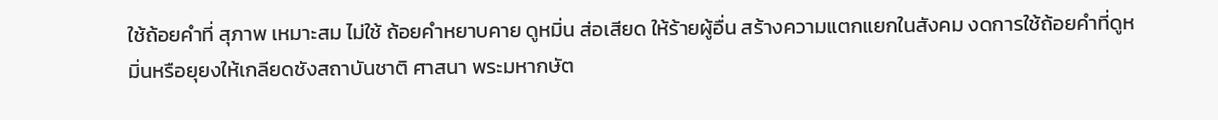ใช้ถ้อยคำที่ สุภาพ เหมาะสม ไม่ใช้ ถ้อยคำหยาบคาย ดูหมิ่น ส่อเสียด ให้ร้ายผู้อื่น สร้างความแตกแยกในสังคม งดการใช้ถ้อยคำที่ดูหมิ่นหรือยุยงให้เกลียดชังสถาบันชาติ ศาสนา พระมหากษัต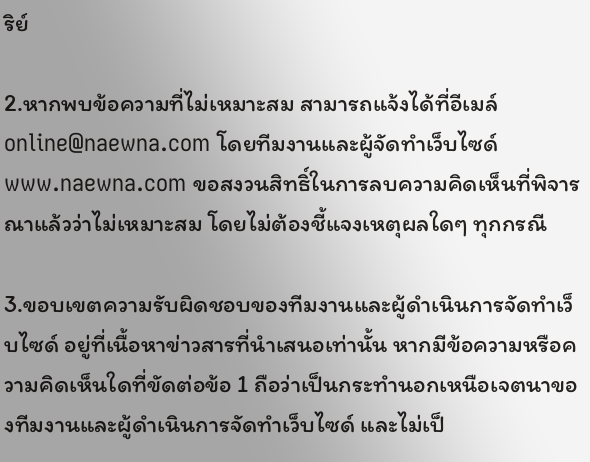ริย์

2.หากพบข้อความที่ไม่เหมาะสม สามารถแจ้งได้ที่อีเมล์ online@naewna.com โดยทีมงานและผู้จัดทำเว็บไซด์ www.naewna.com ขอสงวนสิทธิ์ในการลบความคิดเห็นที่พิจารณาแล้วว่าไม่เหมาะสม โดยไม่ต้องชี้แจงเหตุผลใดๆ ทุกกรณี

3.ขอบเขตความรับผิดชอบของทีมงานและผู้ดำเนินการจัดทำเว็บไซด์ อยู่ที่เนื้อหาข่าวสารที่นำเสนอเท่านั้น หากมีข้อความหรือความคิดเห็นใดที่ขัดต่อข้อ 1 ถือว่าเป็นกระทำนอกเหนือเจตนาของทีมงานและผู้ดำเนินการจัดทำเว็บไซด์ และไม่เป็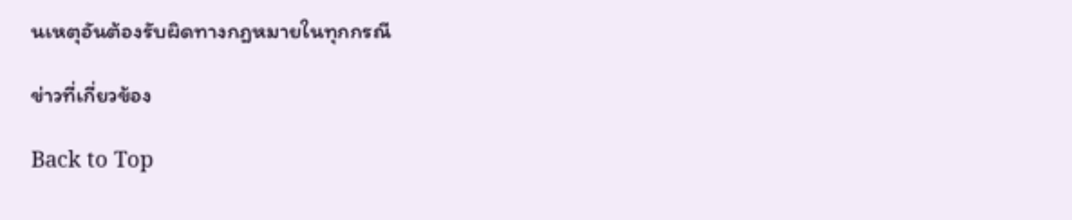นเหตุอันต้องรับผิดทางกฎหมายในทุกกรณี

ข่าวที่เกี่ยวข้อง

Back to Top